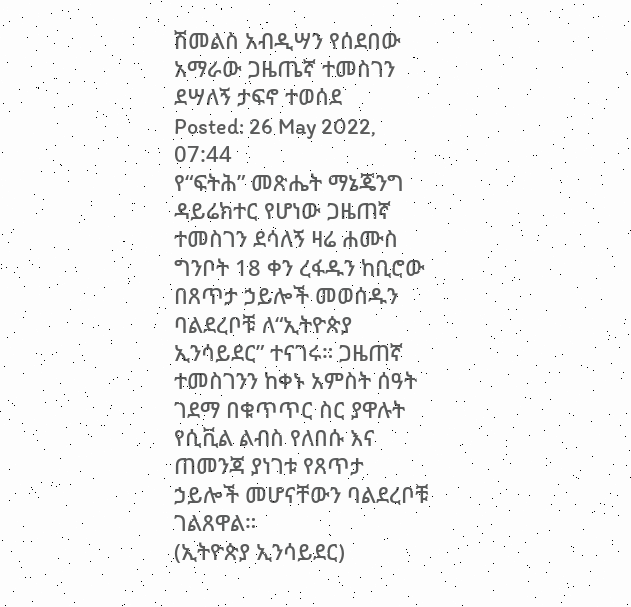ሽመልስ አብዲሣን የሰደበው አማራው ጋዜጤኛ ተመስገን ደሣለኝ ታፍኖ ተወሰደ
Posted: 26 May 2022, 07:44
የ“ፍትሕ” መጽሔት ማኔጄንግ ዳይሬክተር የሆነው ጋዜጠኛ ተመስገን ደሳለኝ ዛሬ ሐሙስ ግንቦት 18 ቀን ረፋዱን ከቢሮው በጸጥታ ኃይሎች መወሰዱን ባልደረቦቹ ለ“ኢትዮጵያ ኢንሳይደር” ተናገሩ። ጋዜጠኛ ተመስገንን ከቀኑ አምስት ሰዓት ገደማ በቁጥጥር ስር ያዋሉት የሲቪል ልብስ የለበሱ እና ጠመንጃ ያነገቱ የጸጥታ ኃይሎች መሆናቸውን ባልደረቦቹ ገልጸዋል።
(ኢትዮጵያ ኢንሳይደር)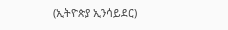(ኢትዮጵያ ኢንሳይደር)